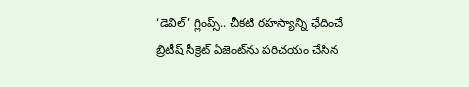‘డెవిల్’ గ్లింప్స్.. చీక‌టి ర‌హ‌స్యాన్ని ఛేదించే బ్రిటీష్ సీక్రెట్ ఏజెంట్‌ను ప‌రిచ‌యం చేసిన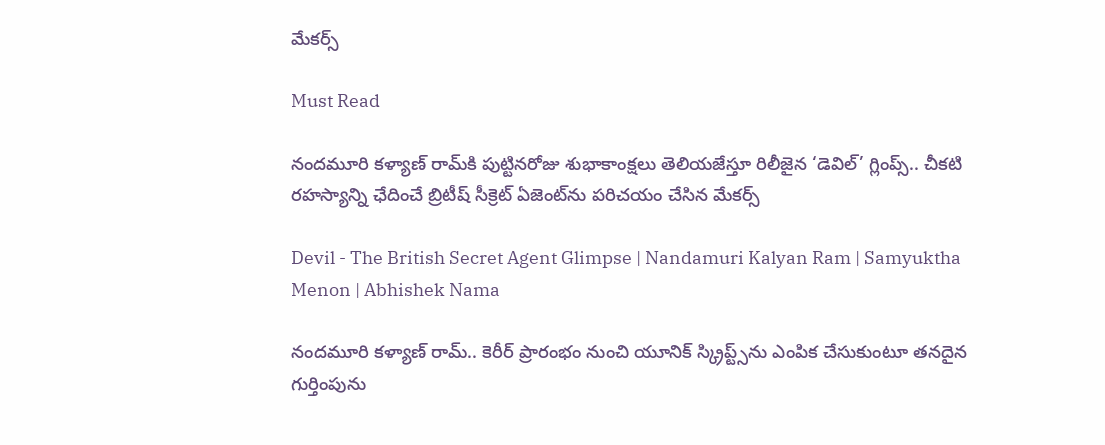మేకర్స్

Must Read

నంద‌మూరి క‌ళ్యాణ్ రామ్‌కి పుట్టిన‌రోజు శుభాకాంక్ష‌లు తెలియ‌జేస్తూ రిలీజైన ‘డెవిల్’ గ్లింప్స్.. చీక‌టి ర‌హ‌స్యాన్ని ఛేదించే బ్రిటీష్ సీక్రెట్ ఏజెంట్‌ను ప‌రిచ‌యం చేసిన మేకర్స్

Devil - The British Secret Agent Glimpse | Nandamuri Kalyan Ram | Samyuktha Menon | Abhishek Nama

నందమూరి కళ్యాణ్ రామ్.. కెరీర్ ప్రారంభం నుంచి యూనిక్ స్క్రిప్ట్స్‌ను ఎంపిక చేసుకుంటూ త‌న‌దైన గుర్తింపును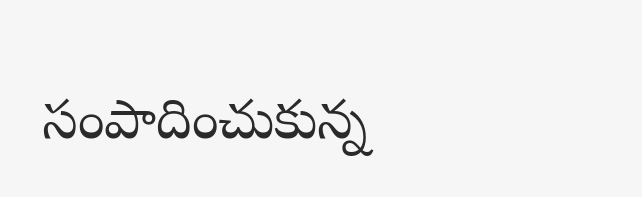సంపాదించుకున్న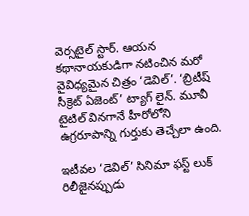వెర్స‌టైల్ స్టార్‌. ఆయ‌న క‌థానాయ‌కుడిగా న‌టించిన మ‌రో వైవిధ్య‌మైన చిత్రం ‘డెవిల్’. ‘బ్రిటీష్ సీక్రెట్ ఏజెంట్’ ట్యాగ్ లైన్. మూవీ టైటిల్ వినగానే హీరోలోని ఉగ్రరూపాన్ని గుర్తుకు తెచ్చేలా ఉంది.

ఇటీవ‌ల ‘డెవిల్’ సినిమా ఫస్ట్ లుక్ రిలీజైన‌ప్పుడు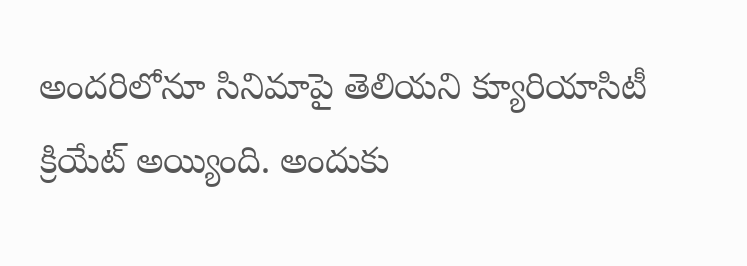అంద‌రిలోనూ సినిమాపై తెలియ‌ని క్యూరియాసిటీ క్రియేట్ అయ్యింది. అందుకు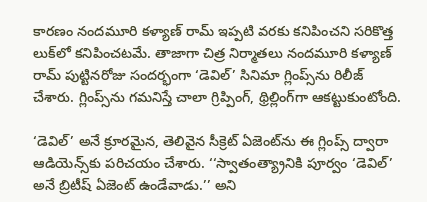కార‌ణం నంద‌మూరి క‌ళ్యాణ్ రామ్ ఇప్ప‌టి వ‌ర‌కు క‌నిపించ‌ని స‌రికొత్త లుక్‌లో క‌నిపించ‌ట‌మే. తాజాగా చిత్ర నిర్మాత‌లు నంద‌మూరి క‌ళ్యాణ్ రామ్ పుట్టిన‌రోజు సంద‌ర్భంగా ‘డెవిల్’ సినిమా గ్లింప్స్‌ను రిలీజ్ చేశారు. గ్లింప్స్‌ను గ‌మ‌నిస్తే చాలా గ్రిప్పింగ్‌, థ్రిల్లింగ్‌గా ఆక‌ట్టుకుంటోంది.

‘డెవిల్’ అనే క్రూర‌మైన, తెలివైన సీక్రెట్ ఏజెంట్‌ను ఈ గ్లింప్స్ ద్వారా ఆడియెన్స్‌కు ప‌రిచ‌యం చేశారు. ‘‘స్వాతంత్య్రానికి పూర్వం ‘డెవిల్’ అనే బ్రిటీష్ ఏజెంట్ ఉండేవాడు.’’ అని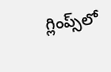గ్లింప్స్‌లో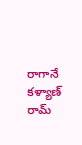రాగానే క‌ళ్యాణ్ రామ్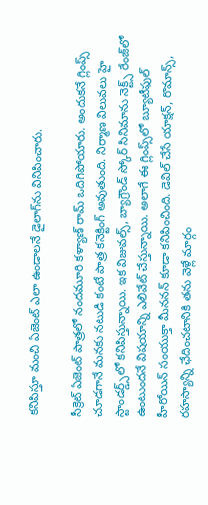క‌నిపిస్తూ మంచి ఏజెంట్ ఎలా ఉండాల‌నే డైలాగ్‌ను వినిపించారు.

సీక్రెట్ ఏజెంట్ పాత్ర‌లో నంద‌మూరి క‌ళ్యాణ్ రామ్ ఒదిగిపోయారు. అందుక‌నే గ్లింప్స్ చూడ‌గానే మ‌న‌కు న‌టుడి కంటే పాత్ర క‌నెక్టింగ్ అవుతుంది. నిర్మాణ విలువ‌లు హై స్టాండ‌ర్డ్స్‌లో క‌నిపిస్తున్నాయి. ఇక విజువ‌ల్స్‌, బ్యాగ్రౌండ్ స్కోర్ సినిమాను నెక్ట్స్ రేంజ్‌లో ఉంటుంద‌నే విష‌యాన్ని ఎలివేట్ చేస్తున్నాయి. అలాగే ఈ గ్లింప్స్‌లో బ్యూటీఫుల్ హీరోయిన్ సంయుక్తా మీన‌న‌న్ కూడా క‌నిపించింది. డెవిల్ చేసే యాక్ష‌న్‌, రొమాన్స్‌, ర‌హ‌స్యాన్ని ఛేదించ‌టానికి త‌ను వెళ్లే మార్గం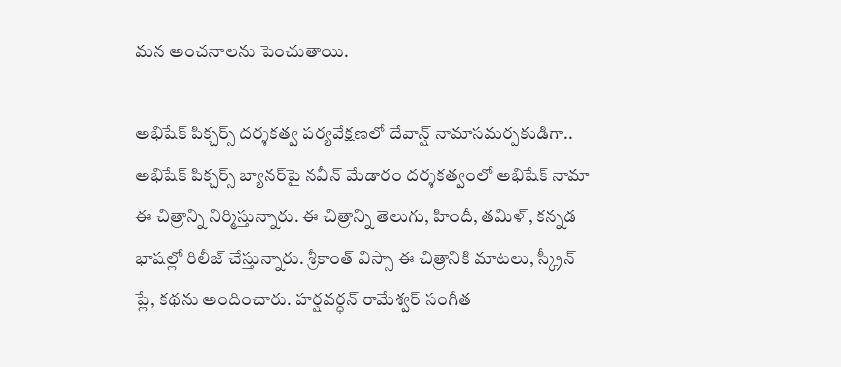మ‌న అంచ‌నాల‌ను పెంచుతాయి.

అభిషేక్ పిక్చర్స్ దర్శకత్వ పర్యవేక్షణలో దేవాన్ష్ నామాస‌మ‌ర్ప‌కుడిగా.. అభిషేక్ పిక్చ‌ర్స్ బ్యాన‌ర్‌పై నవీన్ మేడారం దర్శకత్వంలో అభిషేక్ నామా ఈ చిత్రాన్ని నిర్మిస్తున్నారు. ఈ చిత్రాన్ని తెలుగు, హిందీ, త‌మిళ్‌, క‌న్న‌డ భాష‌ల్లో రిలీజ్ చేస్తున్నారు. శ్రీకాంత్ విస్సా ఈ చిత్రానికి మాట‌లు, స్క్రీన్ ప్లే, క‌థ‌ను అందించారు. హ‌ర్ష‌వ‌ర్ధ‌న్ రామేశ్వ‌ర్ సంగీత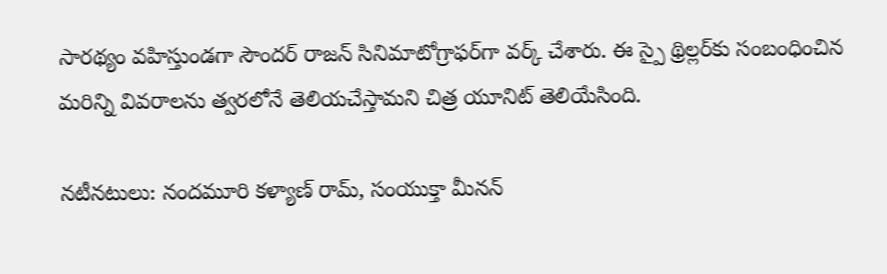సార‌థ్యం వ‌హిస్తుండ‌గా సౌంద‌ర్ రాజ‌న్ సినిమాటోగ్రాఫ‌ర్‌గా వ‌ర్క్ చేశారు. ఈ స్పై థ్రిల్ల‌ర్‌కు సంబంధించిన మ‌రిన్ని వివ‌రాల‌ను త్వ‌ర‌లోనే తెలియ‌చేస్తామ‌ని చిత్ర యూనిట్ తెలియేసింది.

న‌టీన‌టులు: నంద‌మూరి క‌ళ్యాణ్ రామ్‌, సంయుక్తా మీన‌న్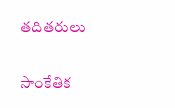త‌దిత‌రులు

సాంకేతిక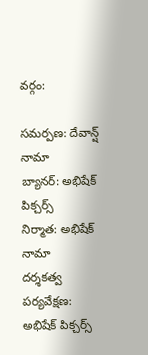వ‌ర్గం:

స‌మ‌ర్ప‌ణ‌: దేవాన్ష్ నామా
బ్యాన‌ర్‌: అభిషేక్ పిక్చ‌ర్స్‌
నిర్మాత‌: అభిషేక్ నామా
దర్శకత్వ పర్యవేక్షణ: అభిషేక్ పిక్చర్స్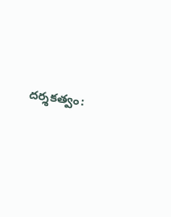ద‌ర్శ‌క‌త్వం: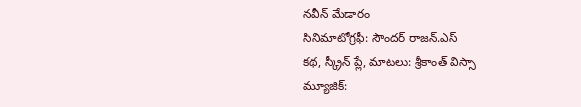న‌వీన్ మేడారం
సినిమాటోగ్ర‌ఫీ: సౌంద‌ర్ రాజ‌న్‌.ఎస్‌
క‌థ‌, స్క్రీన్ ప్లే, మాట‌లు: శ్రీకాంత్ విస్సా
మ్యూజిక్‌: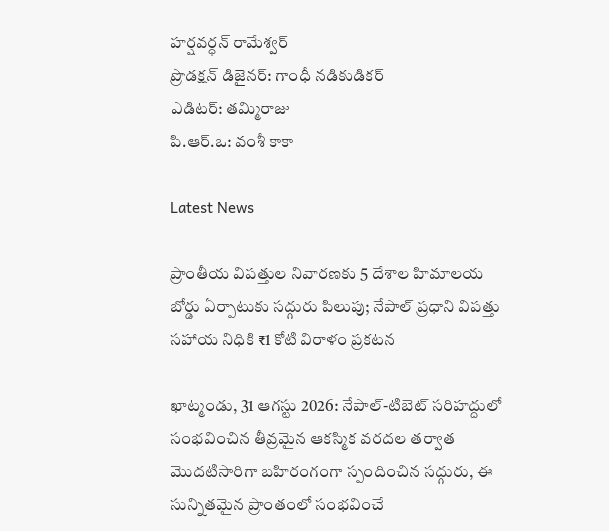హ‌ర్ష‌వ‌ర్ధ‌న్ రామేశ్వ‌ర్‌
ప్రొడ‌క్ష‌న్ డిజైన‌ర్‌: గాంధీ న‌డికుడిక‌ర్‌
ఎడిట‌ర్‌: త‌మ్మిరాజు
పి.ఆర్‌.ఒ: వంశీ కాకా

Latest News

ప్రాంతీయ విపత్తుల నివారణకు 5 దేశాల హిమాలయ బోర్డు ఏర్పాటుకు సద్గురు పిలుపు; నేపాల్ ప్రధాని విపత్తు సహాయ నిధికి ₹1 కోటి విరాళం ప్రకటన

ఖాట్మండు, 31 ఆగస్టు 2026: నేపాల్-టిబెట్ సరిహద్దులో సంభవించిన తీవ్రమైన ఆకస్మిక వరదల తర్వాత మొదటిసారిగా బహిరంగంగా స్పందించిన సద్గురు, ఈ సున్నితమైన ప్రాంతంలో సంభవించే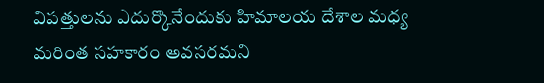విపత్తులను ఎదుర్కొనేందుకు హిమాలయ దేశాల మధ్య మరింత సహకారం అవసరమని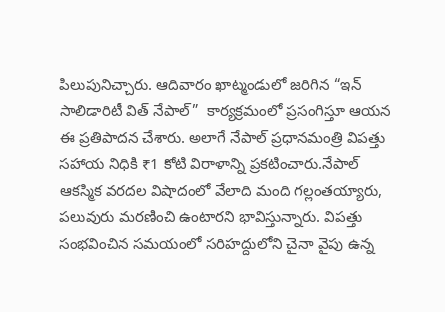పిలుపునిచ్చారు. ఆదివారం ఖాట్మండులో జరిగిన “ఇన్ సాలిడారిటీ విత్ నేపాల్”  కార్యక్రమంలో ప్రసంగిస్తూ ఆయన ఈ ప్రతిపాదన చేశారు. అలాగే నేపాల్ ప్రధానమంత్రి విపత్తు సహాయ నిధికి ₹1 కోటి విరాళాన్ని ప్రకటించారు.నేపాల్ ఆకస్మిక వరదల విషాదంలో వేలాది మంది గల్లంతయ్యారు, పలువురు మరణించి ఉంటారని భావిస్తున్నారు. విపత్తు సంభవించిన సమయంలో సరిహద్దులోని చైనా వైపు ఉన్న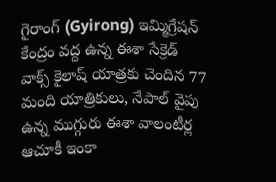గైరాంగ్ (Gyirong) ఇమ్మిగ్రేషన్ కేంద్రం వద్ద ఉన్న ఈశా సేక్రెడ్ వాక్స్ కైలాష్ యాత్రకు చెందిన 77 మంది యాత్రికులు, నేపాల్ వైపు ఉన్న ముగ్గురు ఈశా వాలంటీర్ల ఆచూకీ ఇంకా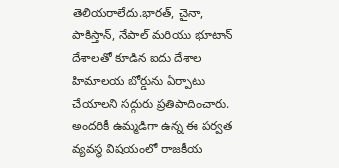తెలియరాలేదు.భారత్, చైనా, పాకిస్తాన్, నేపాల్ మరియు భూటాన్ దేశాలతో కూడిన ఐదు దేశాల హిమాలయ బోర్డును ఏర్పాటు చేయాలని సద్గురు ప్రతిపాదించారు. అందరికీ ఉమ్మడిగా ఉన్న ఈ పర్వత వ్యవస్థ విషయంలో రాజకీయ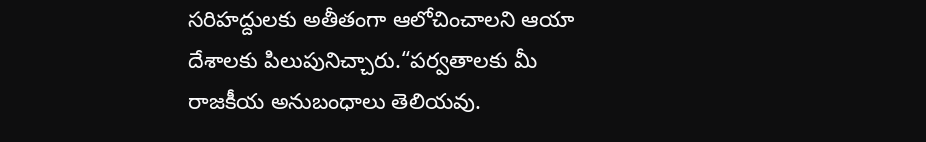సరిహద్దులకు అతీతంగా ఆలోచించాలని ఆయా దేశాలకు పిలుపునిచ్చారు.“పర్వతాలకు మీ రాజకీయ అనుబంధాలు తెలియవు.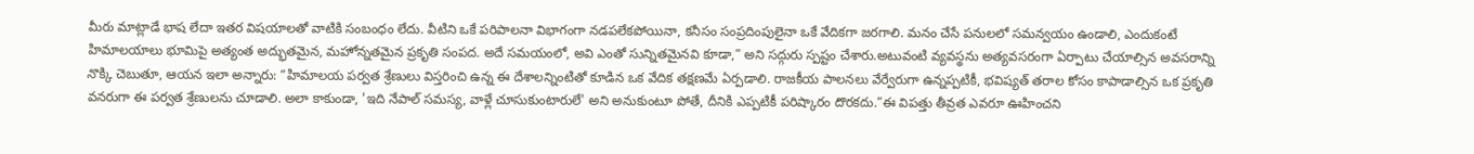మీరు మాట్లాడే భాష లేదా ఇతర విషయాలతో వాటికి సంబంధం లేదు. వీటిని ఒకే పరిపాలనా విభాగంగా నడపలేకపోయినా, కనీసం సంప్రదింపులైనా ఒకే వేదికగా జరగాలి. మనం చేసే పనులలో సమన్వయం ఉండాలి, ఎందుకంటే హిమాలయాలు భూమిపై అత్యంత అద్భుతమైన, మహోన్నతమైన ప్రకృతి సంపద. అదే సమయంలో, అవి ఎంతో సున్నితమైనవి కూడా,” అని సద్గురు స్పష్టం చేశారు.అటువంటి వ్యవస్థను అత్యవసరంగా ఏర్పాటు చేయాల్సిన అవసరాన్ని నొక్కి చెబుతూ, ఆయన ఇలా అన్నారు: “హిమాలయ పర్వత శ్రేణులు విస్తరించి ఉన్న ఈ దేశాలన్నింటితో కూడిన ఒక వేదిక తక్షణమే ఏర్పడాలి. రాజకీయ పాలనలు వేర్వేరుగా ఉన్నప్పటికీ, భవిష్యత్ తరాల కోసం కాపాడాల్సిన ఒక ప్రకృతి వనరుగా ఈ పర్వత శ్రేణులను చూడాలి. అలా కాకుండా, 'ఇది నేపాల్ సమస్య, వాళ్లే చూసుకుంటారులే' అని అనుకుంటూ పోతే, దీనికి ఎప్పటికీ పరిష్కారం దొరకదు.”ఈ విపత్తు తీవ్రత ఎవరూ ఊహించని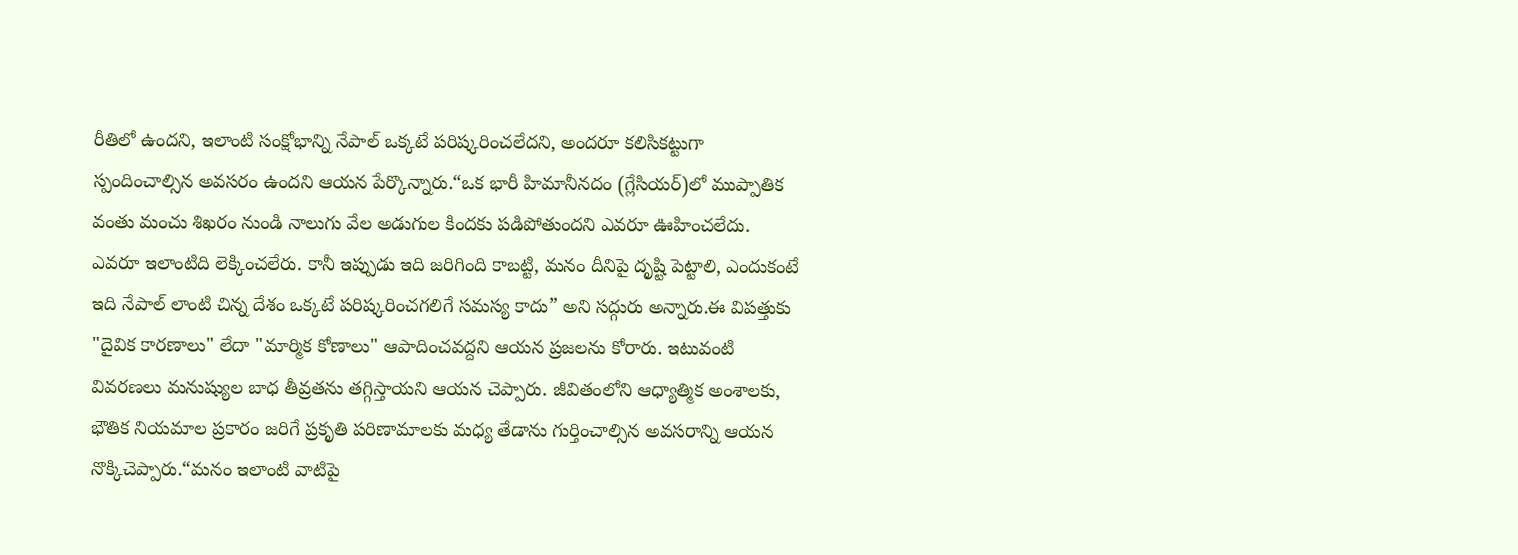రీతిలో ఉందని, ఇలాంటి సంక్షోభాన్ని నేపాల్ ఒక్కటే పరిష్కరించలేదని, అందరూ కలిసికట్టుగా స్పందించాల్సిన అవసరం ఉందని ఆయన పేర్కొన్నారు.“ఒక భారీ హిమానీనదం (గ్లేసియర్)లో ముప్పాతిక వంతు మంచు శిఖరం నుండి నాలుగు వేల అడుగుల కిందకు పడిపోతుందని ఎవరూ ఊహించలేదు. ఎవరూ ఇలాంటిది లెక్కించలేరు. కానీ ఇప్పుడు ఇది జరిగింది కాబట్టి, మనం దీనిపై దృష్టి పెట్టాలి, ఎందుకంటే ఇది నేపాల్ లాంటి చిన్న దేశం ఒక్కటే పరిష్కరించగలిగే సమస్య కాదు” అని సద్గురు అన్నారు.ఈ విపత్తుకు "దైవిక కారణాలు" లేదా "మార్మిక కోణాలు" ఆపాదించవద్దని ఆయన ప్రజలను కోరారు. ఇటువంటి వివరణలు మనుష్యుల బాధ తీవ్రతను తగ్గిస్తాయని ఆయన చెప్పారు. జీవితంలోని ఆధ్యాత్మిక అంశాలకు, భౌతిక నియమాల ప్రకారం జరిగే ప్రకృతి పరిణామాలకు మధ్య తేడాను గుర్తించాల్సిన అవసరాన్ని ఆయన నొక్కిచెప్పారు.“మనం ఇలాంటి వాటిపై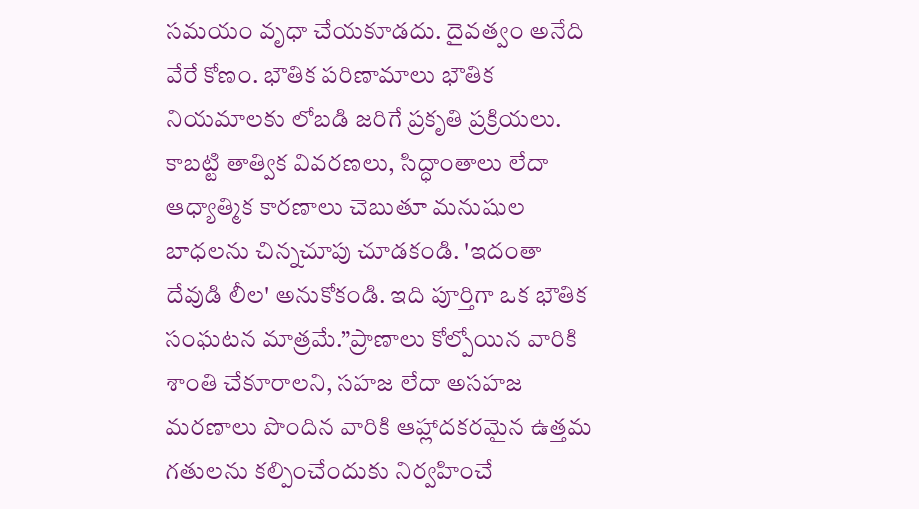సమయం వృధా చేయకూడదు. దైవత్వం అనేది వేరే కోణం. భౌతిక పరిణామాలు భౌతిక నియమాలకు లోబడి జరిగే ప్రకృతి ప్రక్రియలు. కాబట్టి తాత్విక వివరణలు, సిద్ధాంతాలు లేదా ఆధ్యాత్మిక కారణాలు చెబుతూ మనుషుల బాధలను చిన్నచూపు చూడకండి. 'ఇదంతా దేవుడి లీల' అనుకోకండి. ఇది పూర్తిగా ఒక భౌతిక సంఘటన మాత్రమే.”ప్రాణాలు కోల్పోయిన వారికి శాంతి చేకూరాలని, సహజ లేదా అసహజ మరణాలు పొందిన వారికి ఆహ్లాదకరమైన ఉత్తమ గతులను కల్పించేందుకు నిర్వహించే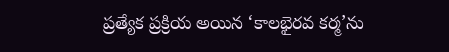ప్రత్యేక ప్రక్రియ అయిన ‘కాలభైరవ కర్మ’ను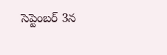సెప్టెంబర్ 3న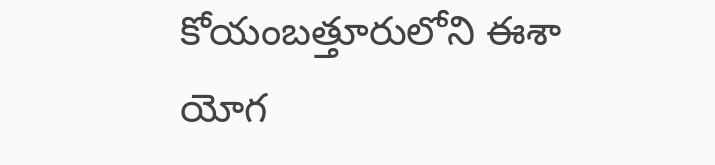కోయంబత్తూరులోని ఈశా యోగ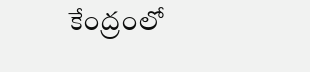కేంద్రంలో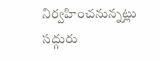నిర్వహించనున్నట్లు సద్గురు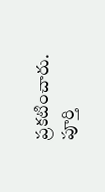ప్రకటించారు. పూర్తి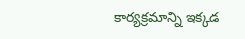కార్యక్రమాన్ని ఇక్కడ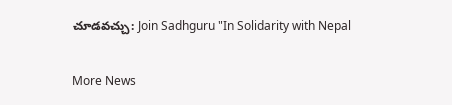చూడవచ్చు: Join Sadhguru "In Solidarity with Nepal

More News